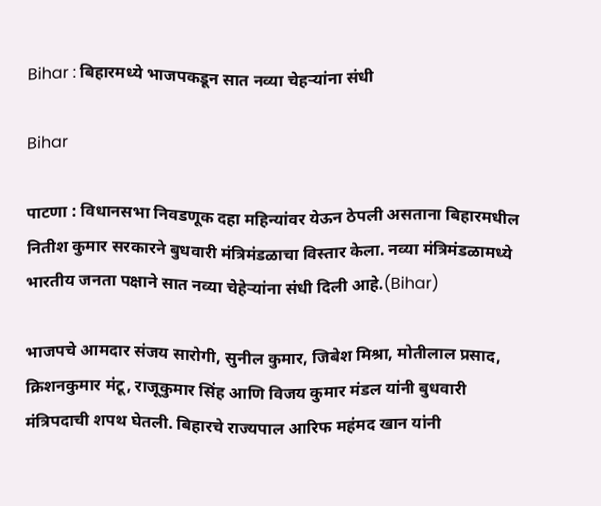Bihar : बिहारमध्ये भाजपकडून सात नव्या चेहऱ्यांना संधी

Bihar

पाटणा : विधानसभा निवडणूक दहा महिन्यांवर येऊन ठेपली असताना बिहारमधील नितीश कुमार सरकारने बुधवारी मंत्रिमंडळाचा विस्तार केला. नव्या मंत्रिमंडळामध्ये भारतीय जनता पक्षाने सात नव्या चेहेऱ्यांना संधी दिली आहे.(Bihar)

भाजपचे आमदार संजय सारोगी, सुनील कुमार, जिबेश मिश्रा, मोतीलाल प्रसाद, क्रिशनकुमार मंटू, राजूकुमार सिंह आणि विजय कुमार मंडल यांनी बुधवारी मंत्रिपदाची शपथ घेतली. बिहारचे राज्यपाल आरिफ महंमद खान यांनी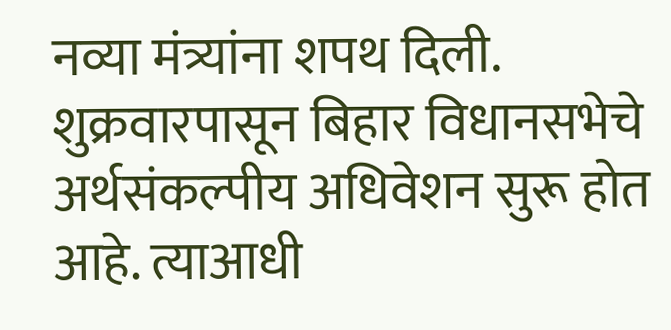नव्या मंत्र्यांना शपथ दिली. शुक्रवारपासून बिहार विधानसभेचे अर्थसंकल्पीय अधिवेशन सुरू होत आहे. त्याआधी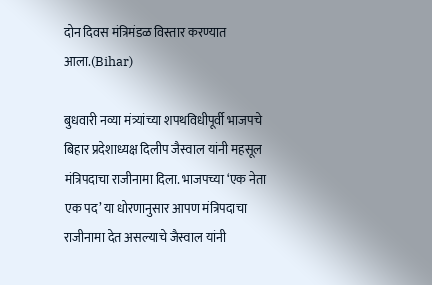दोन दिवस मंत्रिमंडळ विस्तार करण्यात आला.(Bihar)

बुधवारी नव्या मंत्र्यांच्या शपथविधीपूर्वी भाजपचे बिहार प्रदेशाध्यक्ष दिलीप जैस्वाल यांनी महसूल मंत्रिपदाचा राजीनामा दिला. भाजपच्या ‘एक नेता एक पद’ या धोरणानुसार आपण मंत्रिपदाचा राजीनामा देत असल्याचे जैस्वाल यांनी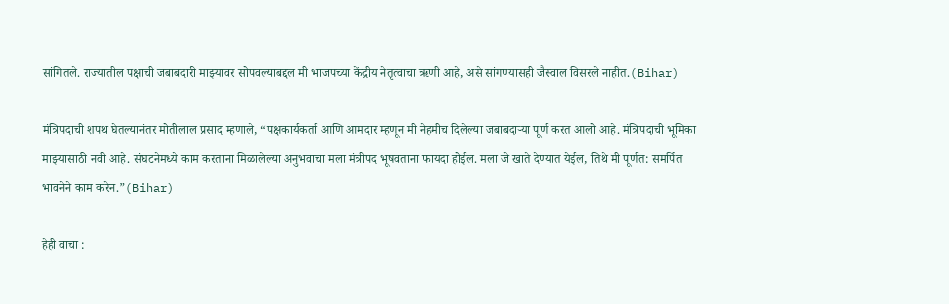सांगितले. राज्यातील पक्षाची जबाबदारी माझ्यावर सोपवल्याबद्दल मी भाजपच्या केंद्रीय नेतृत्वाचा ऋणी आहे, असे सांगण्यासही जैस्वाल विसरले नाहीत.(Bihar)

मंत्रिपदाची शपथ घेतल्यानंतर मोतीलाल प्रसाद म्हणाले, “पक्षकार्यकर्ता आणि आमदार म्हणून मी नेहमीच दिलेल्या जबाबदाऱ्या पूर्ण करत आलो आहे. मंत्रिपदाची भूमिका माझ्यासाठी नवी आहे. संघटनेमध्ये काम करताना मिळालेल्या अनुभवाचा मला मंत्रीपद भूषवताना फायदा होईल. मला जे खाते देण्यात येईल, तिथे मी पूर्णत: समर्पित भावनेने काम करेन.”(Bihar)

हेही वाचा :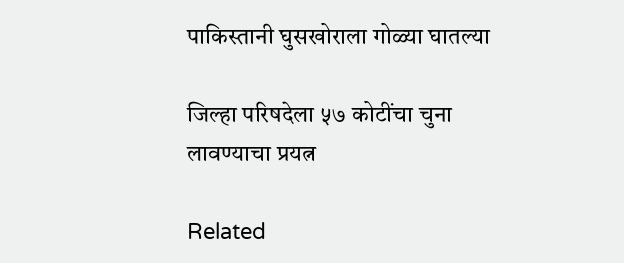पाकिस्तानी घुसखोराला गोळ्या घातल्या

जिल्हा परिषदेला ५७ कोटींचा चुना लावण्याचा प्रयत्न

Related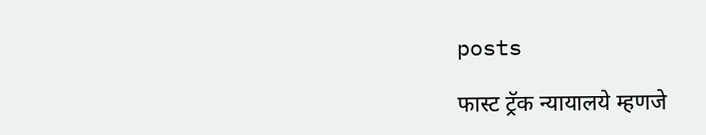posts

फास्ट ट्रॅक न्यायालये म्हणजे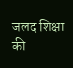जलद शिक्षा की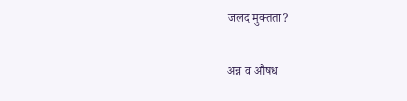जलद मुक्तता?

अन्न व औषध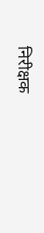निरीक्षक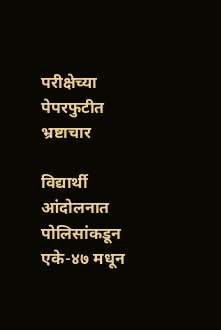परीक्षेच्या पेपरफुटीत भ्रष्टाचार

विद्यार्थी आंदोलनात पोलिसांकडून एके-४७ मधून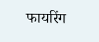फायरिंग